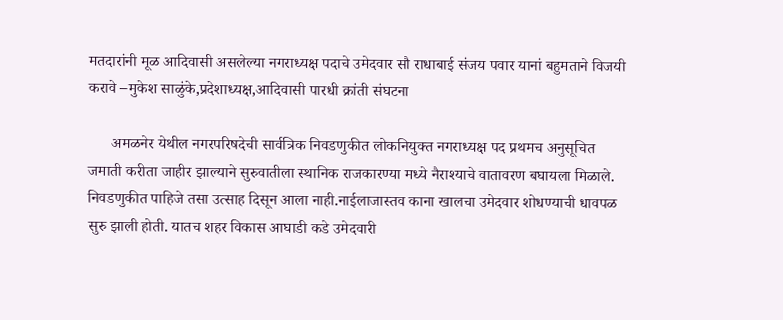मतदारांनी मूळ आदिवासी असलेल्या नगराध्यक्ष पदाचे उमेदवार सौ राधाबाई संजय पवार यानां बहुमताने विजयी करावे –मुकेश साळुंके,प्रदेशाध्यक्ष,आदिवासी पारधी क्रांती संघटना

      अमळनेर येथील नगरपरिषदेची सार्वत्रिक निवडणुकीत लोकनियुक्त नगराध्यक्ष पद प्रथमच अनुसूचित जमाती करीता जाहीर झाल्याने सुरुवातीला स्थानिक राजकारण्या मध्ये नैराश्याचे वातावरण बघायला मिळाले. निवडणुकीत पाहिजे तसा उत्साह दिसून आला नाही.नाईलाजास्तव काना खालचा उमेदवार शोधण्याची धावपळ सुरु झाली होती. यातच शहर विकास आघाडी कडे उमेदवारी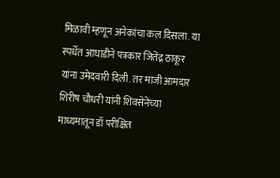मिळावी म्हणून अनेकांचा कल दिसला. या स्पर्धेत आघाडीने पत्रकार जितेंद्र ठाकूर यांना उमेदवारी दिली. तर माजी आमदार शिरीष चौधरी यांनी शिवसेनेच्या माध्यमातून डॉ परीक्षित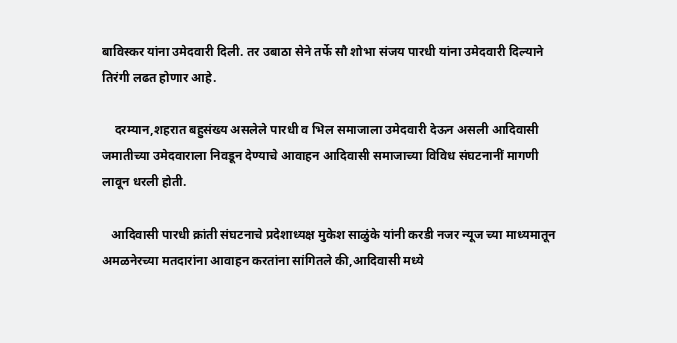बाविस्कर यांना उमेदवारी दिली. तर उबाठा सेने तर्फे सौ शोभा संजय पारधी यांना उमेदवारी दिल्याने तिरंगी लढत होणार आहे.

    दरम्यान,शहरात बहुसंख्य असलेले पारधी व भिल समाजाला उमेदवारी देऊन असली आदिवासी जमातीच्या उमेदवाराला निवडून देण्याचे आवाहन आदिवासी समाजाच्या विविध संघटनानीं मागणी लावून धरली होती.

   आदिवासी पारधी क्रांती संघटनाचे प्रदेशाध्यक्ष मुकेश साळुंके यांनी करडी नजर न्यूज च्या माध्यमातून अमळनेरच्या मतदारांना आवाहन करतांना सांगितले की,आदिवासी मध्ये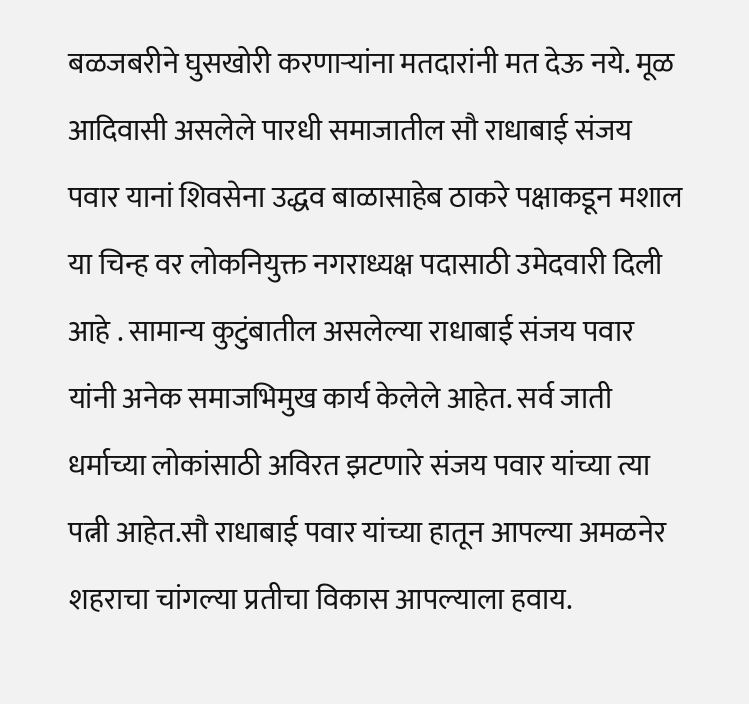बळजबरीने घुसखोरी करणाऱ्यांना मतदारांनी मत देऊ नये. मूळ आदिवासी असलेले पारधी समाजातील सौ राधाबाई संजय पवार यानां शिवसेना उद्धव बाळासाहेब ठाकरे पक्षाकडून मशाल या चिन्ह वर लोकनियुक्त नगराध्यक्ष पदासाठी उमेदवारी दिली आहे . सामान्य कुटुंबातील असलेल्या राधाबाई संजय पवार यांनी अनेक समाजभिमुख कार्य केलेले आहेत. सर्व जाती धर्माच्या लोकांसाठी अविरत झटणारे संजय पवार यांच्या त्या पत्नी आहेत.सौ राधाबाई पवार यांच्या हातून आपल्या अमळनेर शहराचा चांगल्या प्रतीचा विकास आपल्याला हवाय.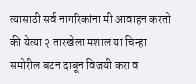त्यासाठी सर्व नागरिकांना मी आवाहन करतो की येत्या २ तारखेला मशाल या चिन्हा समोरील बटन दाबून विजयी करा व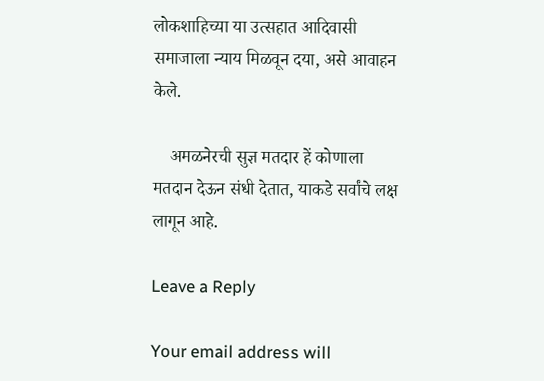लोकशाहिच्या या उत्सहात आदिवासी समाजाला न्याय मिळवून दया, असे आवाहन केले.

    अमळनेरची सुज्ञ मतदार हें कोणाला मतदान देऊन संधी देतात, याकडे सर्वांचे लक्ष लागून आहे.

Leave a Reply

Your email address will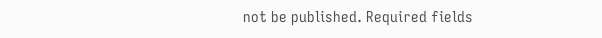not be published. Required fields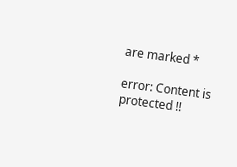are marked *

error: Content is protected !!